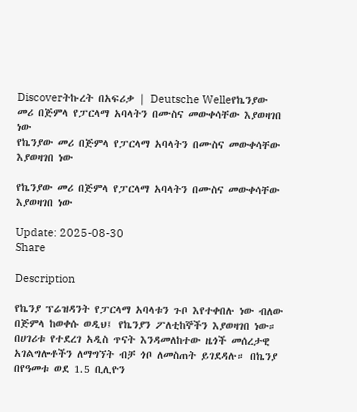Discoverትኩረት በአፍሪቃ | Deutsche Welleየኬንያው መሪ በጅምላ የፓርላማ አባላትን በሙስና መውቀሳቸው እያወዛገበ ነው
የኬንያው መሪ በጅምላ የፓርላማ አባላትን በሙስና መውቀሳቸው እያወዛገበ ነው

የኬንያው መሪ በጅምላ የፓርላማ አባላትን በሙስና መውቀሳቸው እያወዛገበ ነው

Update: 2025-08-30
Share

Description

የኬንያ ፕሬዝዳንት የፓርላማ አባላቱን ጉቦ እየተቀበሉ ነው ብለው በጅምላ ከወቀሱ ወዲህ፤ የኬንያን ፖለቲከኞችን እያወዛገበ ነው። በሀገሪቱ የተደረገ አዲስ ጥናት እንዳመለከተው ዜጎች መሰረታዊ አገልግሎቶችን ለማግኘት ብቻ ጎቦ ለመስጠት ይገደዳሉ። በኬንያ በየዓመቱ ወደ 1.5 ቢሊዮን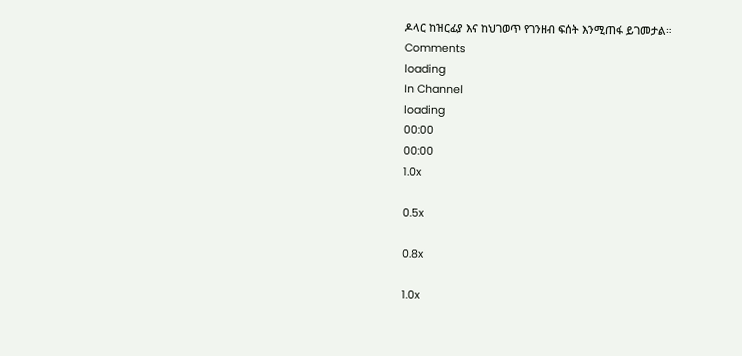ዶላር ከዝርፊያ እና ከህገወጥ የገንዘብ ፍሰት እንሚጠፋ ይገመታል።
Comments
loading
In Channel
loading
00:00
00:00
1.0x

0.5x

0.8x

1.0x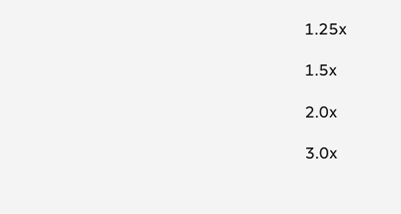1.25x

1.5x

2.0x

3.0x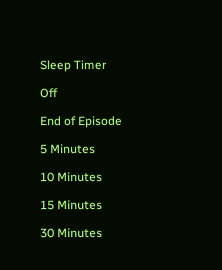Sleep Timer

Off

End of Episode

5 Minutes

10 Minutes

15 Minutes

30 Minutes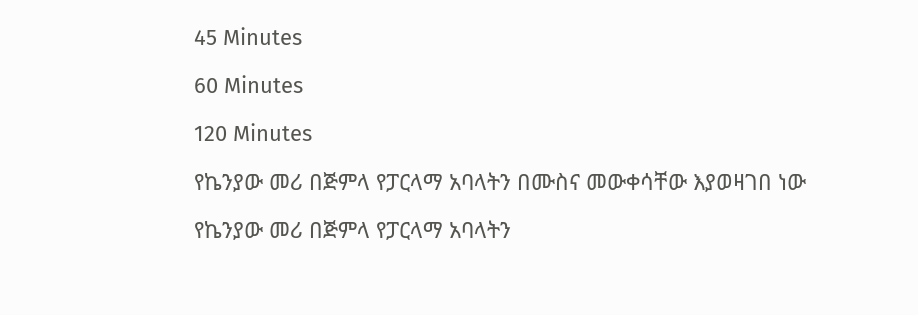45 Minutes

60 Minutes

120 Minutes

የኬንያው መሪ በጅምላ የፓርላማ አባላትን በሙስና መውቀሳቸው እያወዛገበ ነው

የኬንያው መሪ በጅምላ የፓርላማ አባላትን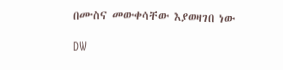በሙስና መውቀሳቸው እያወዛገበ ነው

DW